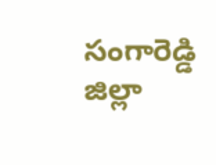సంగారెడ్డి జిల్లా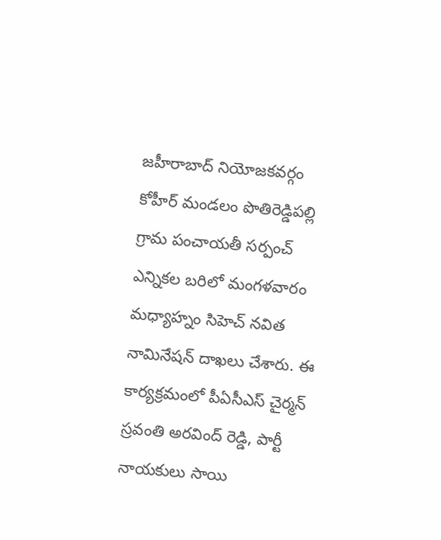జహీరాబాద్ నియోజకవర్గం కోహీర్ మండలం పొతిరెడ్డిపల్లి గ్రామ పంచాయతీ సర్పంచ్ ఎన్నికల బరిలో మంగళవారం మధ్యాహ్నం సిహెచ్ నవిత నామినేషన్ దాఖలు చేశారు. ఈ కార్యక్రమంలో పీఏసీఎస్ చైర్మన్ స్రవంతి అరవింద్ రెడ్డి, పార్టీ నాయకులు సాయి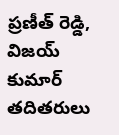ప్రణీత్ రెడ్డి, విజయ్ కుమార్ తదితరులు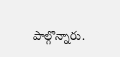పాల్గొన్నారు.